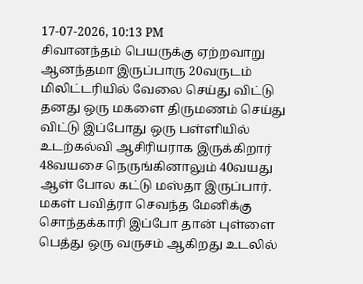17-07-2026, 10:13 PM
சிவானந்தம் பெயருக்கு ஏற்றவாறு ஆனந்தமா இருப்பாரு 20வருடம் மிலிட்டரியில் வேலை செய்து விட்டு தனது ஒரு மகளை திருமணம் செய்து விட்டு இப்போது ஒரு பள்ளியில் உடற்கல்வி ஆசிரியராக இருக்கிறார் 48வயசை நெருங்கினாலும் 40வயது ஆள் போல கட்டு மஸ்தா இருப்பார்.
மகள் பவித்ரா செவந்த மேனிக்கு சொந்தக்காரி இப்போ தான் புள்ளை பெத்து ஒரு வருசம் ஆகிறது உடலில்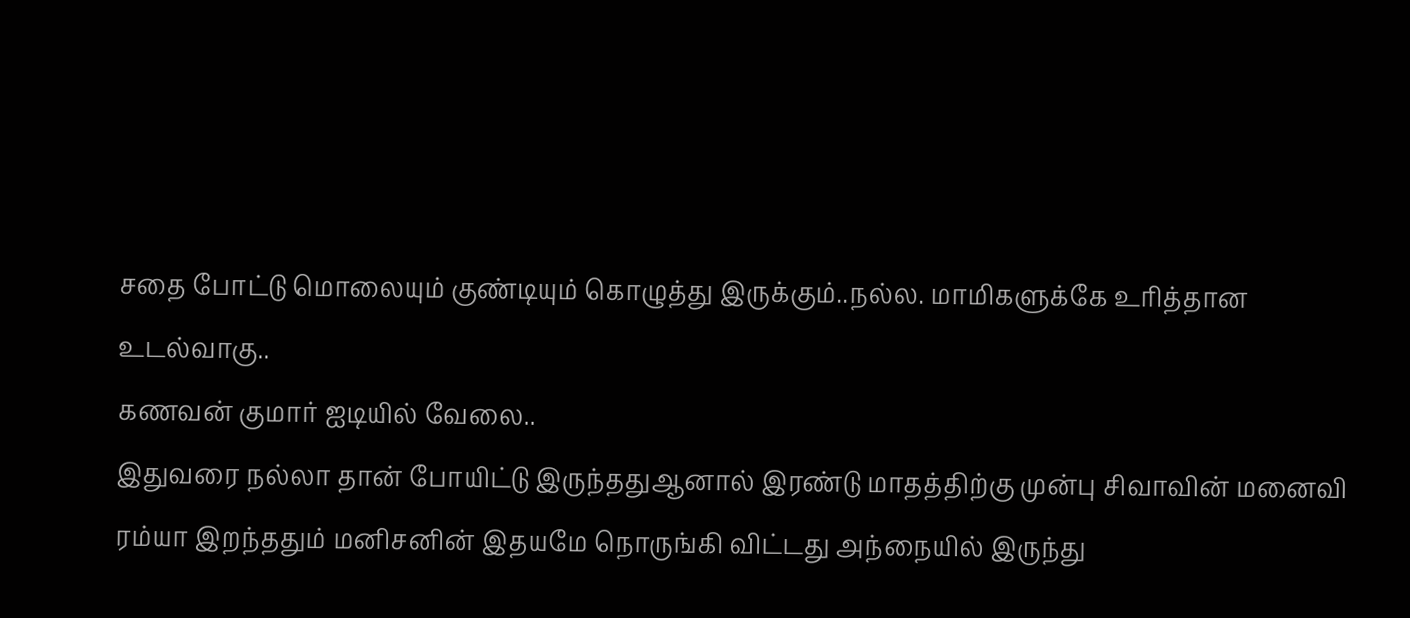சதை போட்டு மொலையும் குண்டியும் கொழுத்து இருக்கும்..நல்ல. மாமிகளுக்கே உரித்தான உடல்வாகு..
கணவன் குமார் ஐடியில் வேலை..
இதுவரை நல்லா தான் போயிட்டு இருந்ததுஆனால் இரண்டு மாதத்திற்கு முன்பு சிவாவின் மனைவி ரம்யா இறந்ததும் மனிசனின் இதயமே நொருங்கி விட்டது அந்நையில் இருந்து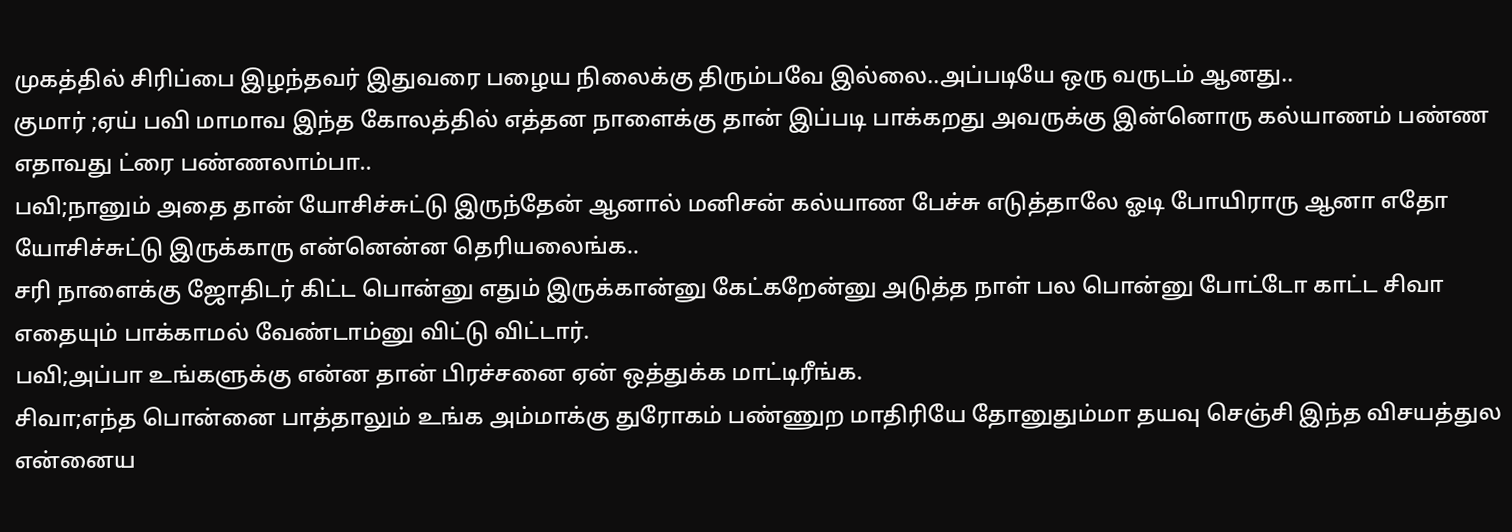முகத்தில் சிரிப்பை இழந்தவர் இதுவரை பழைய நிலைக்கு திரும்பவே இல்லை..அப்படியே ஒரு வருடம் ஆனது..
குமார் ;ஏய் பவி மாமாவ இந்த கோலத்தில் எத்தன நாளைக்கு தான் இப்படி பாக்கறது அவருக்கு இன்னொரு கல்யாணம் பண்ண எதாவது ட்ரை பண்ணலாம்பா..
பவி;நானும் அதை தான் யோசிச்சுட்டு இருந்தேன் ஆனால் மனிசன் கல்யாண பேச்சு எடுத்தாலே ஓடி போயிராரு ஆனா எதோ யோசிச்சுட்டு இருக்காரு என்னென்ன தெரியலைங்க..
சரி நாளைக்கு ஜோதிடர் கிட்ட பொன்னு எதும் இருக்கான்னு கேட்கறேன்னு அடுத்த நாள் பல பொன்னு போட்டோ காட்ட சிவா எதையும் பாக்காமல் வேண்டாம்னு விட்டு விட்டார்.
பவி;அப்பா உங்களுக்கு என்ன தான் பிரச்சனை ஏன் ஒத்துக்க மாட்டிரீங்க.
சிவா;எந்த பொன்னை பாத்தாலும் உங்க அம்மாக்கு துரோகம் பண்ணுற மாதிரியே தோனுதும்மா தயவு செஞ்சி இந்த விசயத்துல என்னைய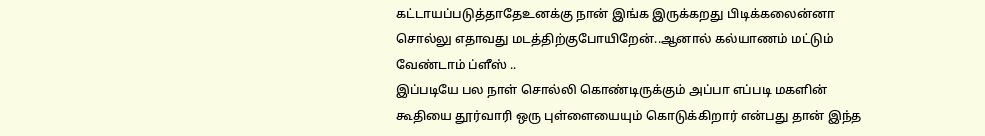கட்டாயப்படுத்தாதேஉனக்கு நான் இங்க இருக்கறது பிடிக்கலைன்னா சொல்லு எதாவது மடத்திற்குபோயிறேன்..ஆனால் கல்யாணம் மட்டும் வேண்டாம் ப்ளீஸ் ..
இப்படியே பல நாள் சொல்லி கொண்டிருக்கும் அப்பா எப்படி மகளின் கூதியை தூர்வாரி ஒரு புள்ளையையும் கொடுக்கிறார் என்பது தான் இந்த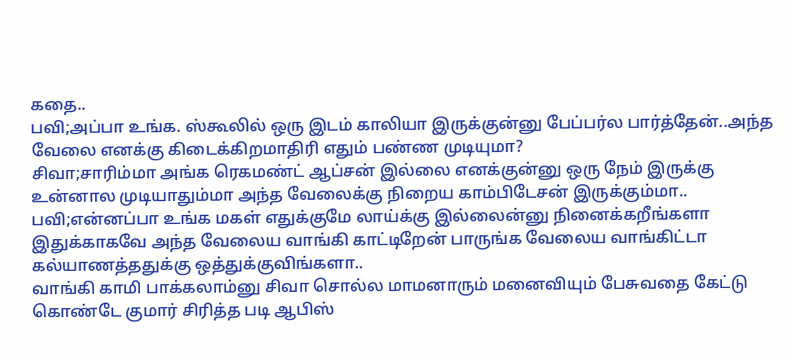கதை..
பவி;அப்பா உங்க. ஸ்கூலில் ஒரு இடம் காலியா இருக்குன்னு பேப்பர்ல பார்த்தேன்..அந்த வேலை எனக்கு கிடைக்கிறமாதிரி எதும் பண்ண முடியுமா?
சிவா;சாரிம்மா அங்க ரெகமண்ட் ஆப்சன் இல்லை எனக்குன்னு ஒரு நேம் இருக்கு உன்னால முடியாதும்மா அந்த வேலைக்கு நிறைய காம்பிடேசன் இருக்கும்மா..
பவி;என்னப்பா உங்க மகள் எதுக்குமே லாய்க்கு இல்லைன்னு நினைக்கறீங்களா இதுக்காகவே அந்த வேலைய வாங்கி காட்டிறேன் பாருங்க வேலைய வாங்கிட்டா கல்யாணத்ததுக்கு ஒத்துக்குவிங்களா..
வாங்கி காமி பாக்கலாம்னு சிவா சொல்ல மாமனாரும் மனைவியும் பேசுவதை கேட்டு கொண்டே குமார் சிரித்த படி ஆபிஸ்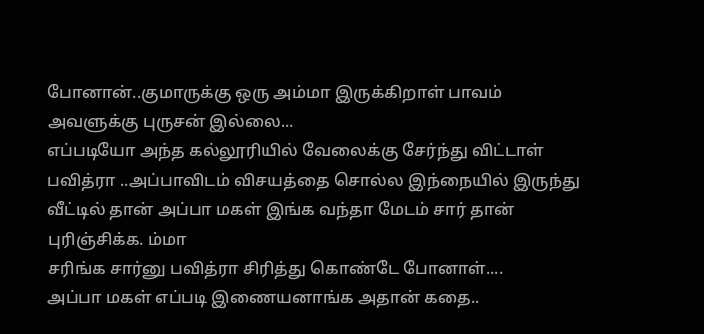போனான்..குமாருக்கு ஒரு அம்மா இருக்கிறாள் பாவம் அவளுக்கு புருசன் இல்லை...
எப்படியோ அந்த கல்லூரியில் வேலைக்கு சேர்ந்து விட்டாள் பவித்ரா ..அப்பாவிடம் விசயத்தை சொல்ல இந்நையில் இருந்து வீட்டில் தான் அப்பா மகள் இங்க வந்தா மேடம் சார் தான் புரிஞ்சிக்க. ம்மா
சரிங்க சார்னு பவித்ரா சிரித்து கொண்டே போனாள்....
அப்பா மகள் எப்படி இணையனாங்க அதான் கதை..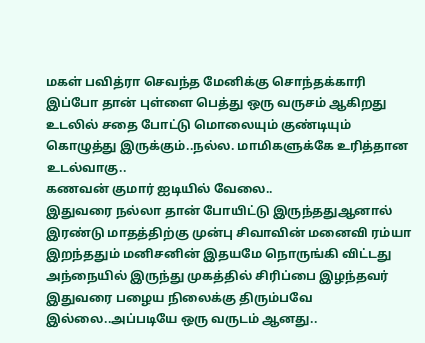மகள் பவித்ரா செவந்த மேனிக்கு சொந்தக்காரி இப்போ தான் புள்ளை பெத்து ஒரு வருசம் ஆகிறது உடலில் சதை போட்டு மொலையும் குண்டியும் கொழுத்து இருக்கும்..நல்ல. மாமிகளுக்கே உரித்தான உடல்வாகு..
கணவன் குமார் ஐடியில் வேலை..
இதுவரை நல்லா தான் போயிட்டு இருந்ததுஆனால் இரண்டு மாதத்திற்கு முன்பு சிவாவின் மனைவி ரம்யா இறந்ததும் மனிசனின் இதயமே நொருங்கி விட்டது அந்நையில் இருந்து முகத்தில் சிரிப்பை இழந்தவர் இதுவரை பழைய நிலைக்கு திரும்பவே இல்லை..அப்படியே ஒரு வருடம் ஆனது..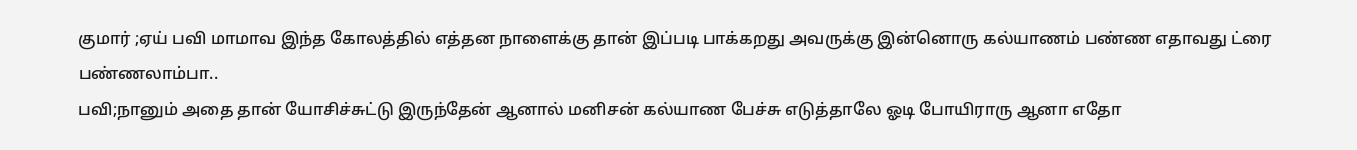குமார் ;ஏய் பவி மாமாவ இந்த கோலத்தில் எத்தன நாளைக்கு தான் இப்படி பாக்கறது அவருக்கு இன்னொரு கல்யாணம் பண்ண எதாவது ட்ரை பண்ணலாம்பா..
பவி;நானும் அதை தான் யோசிச்சுட்டு இருந்தேன் ஆனால் மனிசன் கல்யாண பேச்சு எடுத்தாலே ஓடி போயிராரு ஆனா எதோ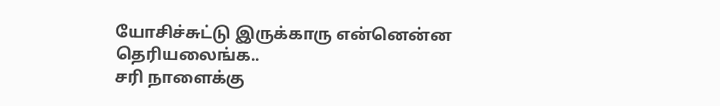யோசிச்சுட்டு இருக்காரு என்னென்ன தெரியலைங்க..
சரி நாளைக்கு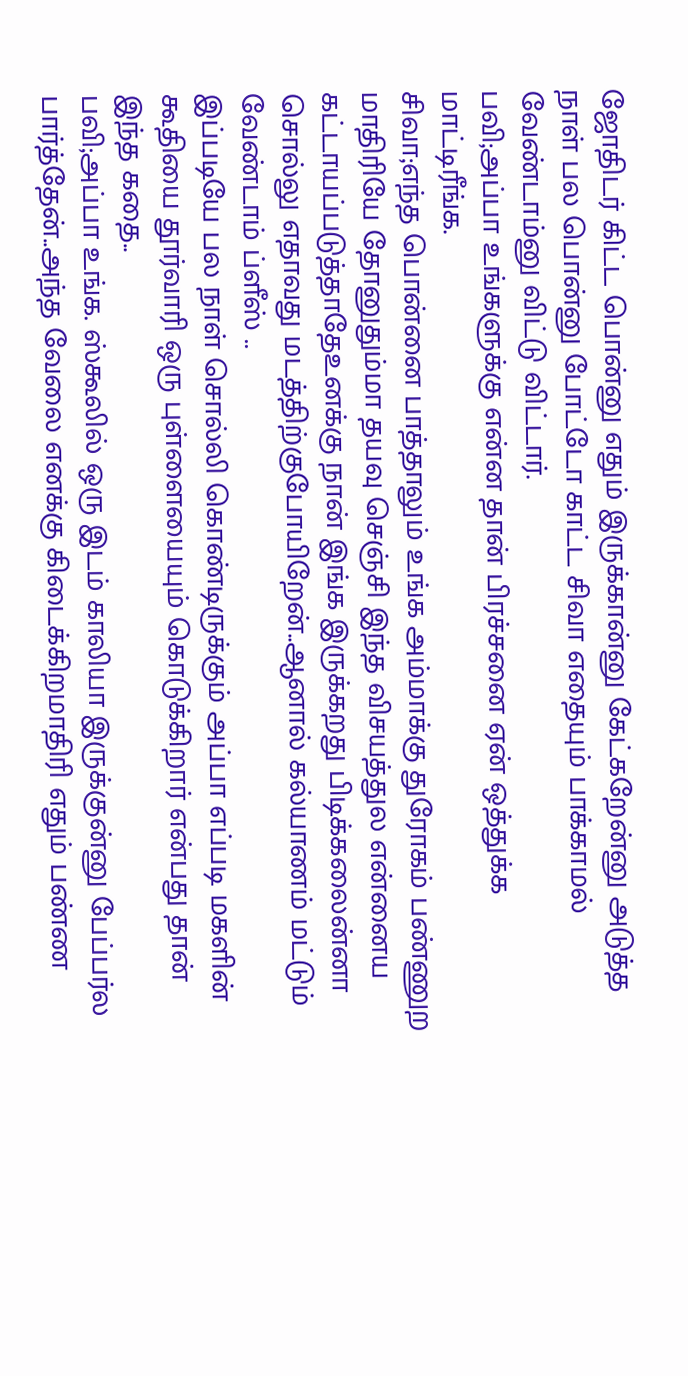ஜோதிடர் கிட்ட பொன்னு எதும் இருக்கான்னு கேட்கறேன்னு அடுத்த நாள் பல பொன்னு போட்டோ காட்ட சிவா எதையும் பாக்காமல் வேண்டாம்னு விட்டு விட்டார்.
பவி;அப்பா உங்களுக்கு என்ன தான் பிரச்சனை ஏன் ஒத்துக்க மாட்டிரீங்க.
சிவா;எந்த பொன்னை பாத்தாலும் உங்க அம்மாக்கு துரோகம் பண்ணுற மாதிரியே தோனுதும்மா தயவு செஞ்சி இந்த விசயத்துல என்னைய கட்டாயப்படுத்தாதேஉனக்கு நான் இங்க இருக்கறது பிடிக்கலைன்னா சொல்லு எதாவது மடத்திற்குபோயிறேன்..ஆனால் கல்யாணம் மட்டும் வேண்டாம் ப்ளீஸ் ..
இப்படியே பல நாள் சொல்லி கொண்டிருக்கும் அப்பா எப்படி மகளின் கூதியை தூர்வாரி ஒரு புள்ளையையும் கொடுக்கிறார் என்பது தான் இந்த கதை..
பவி;அப்பா உங்க. ஸ்கூலில் ஒரு இடம் காலியா இருக்குன்னு பேப்பர்ல பார்த்தேன்..அந்த வேலை எனக்கு கிடைக்கிறமாதிரி எதும் பண்ண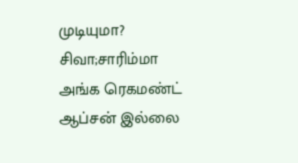முடியுமா?
சிவா;சாரிம்மா அங்க ரெகமண்ட் ஆப்சன் இல்லை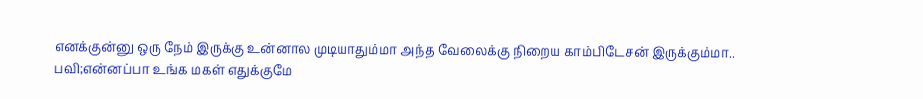எனக்குன்னு ஒரு நேம் இருக்கு உன்னால முடியாதும்மா அந்த வேலைக்கு நிறைய காம்பிடேசன் இருக்கும்மா..
பவி;என்னப்பா உங்க மகள் எதுக்குமே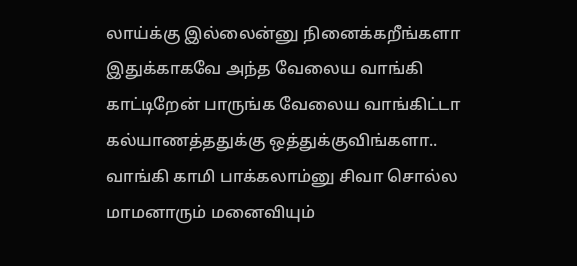லாய்க்கு இல்லைன்னு நினைக்கறீங்களா இதுக்காகவே அந்த வேலைய வாங்கி காட்டிறேன் பாருங்க வேலைய வாங்கிட்டா கல்யாணத்ததுக்கு ஒத்துக்குவிங்களா..
வாங்கி காமி பாக்கலாம்னு சிவா சொல்ல மாமனாரும் மனைவியும்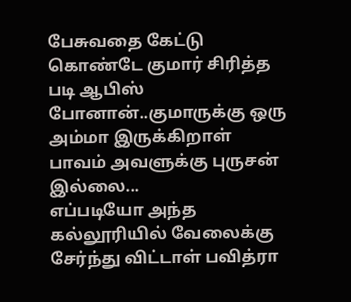பேசுவதை கேட்டு கொண்டே குமார் சிரித்த படி ஆபிஸ் போனான்..குமாருக்கு ஒரு அம்மா இருக்கிறாள் பாவம் அவளுக்கு புருசன் இல்லை...
எப்படியோ அந்த கல்லூரியில் வேலைக்கு சேர்ந்து விட்டாள் பவித்ரா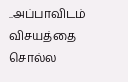..அப்பாவிடம் விசயத்தை சொல்ல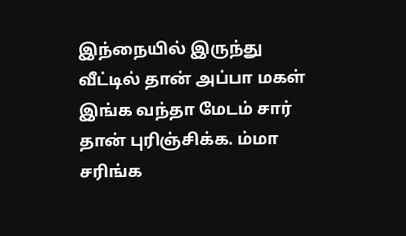இந்நையில் இருந்து வீட்டில் தான் அப்பா மகள் இங்க வந்தா மேடம் சார் தான் புரிஞ்சிக்க. ம்மா
சரிங்க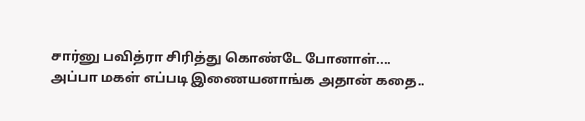சார்னு பவித்ரா சிரித்து கொண்டே போனாள்....
அப்பா மகள் எப்படி இணையனாங்க அதான் கதை..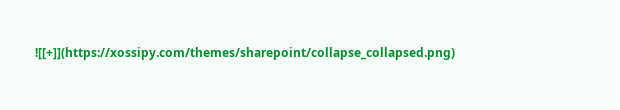![[+]](https://xossipy.com/themes/sharepoint/collapse_collapsed.png)